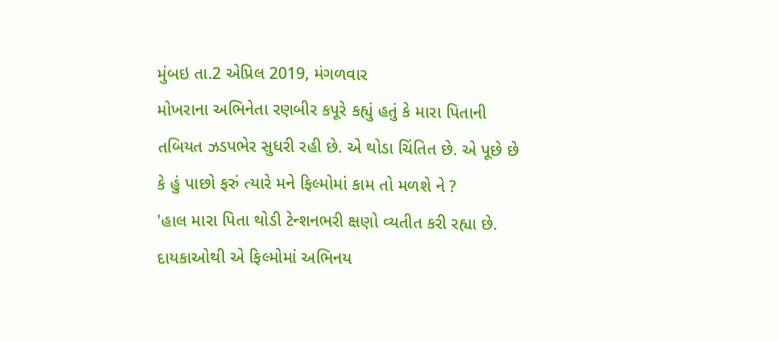મુંબઇ તા.2 એપ્રિલ 2019, મંગળવાર
મોખરાના અભિનેતા રણબીર કપૂરે કહ્યું હતું કે મારા પિતાની તબિયત ઝડપભેર સુધરી રહી છે. એ થોડા ચિંતિત છે. એ પૂછે છે કે હું પાછો ફરું ત્યારે મને ફિલ્મોમાં કામ તો મળશે ને ?
'હાલ મારા પિતા થોડી ટેન્શનભરી ક્ષણો વ્યતીત કરી રહ્યા છે. દાયકાઓથી એ ફિલ્મોમાં અભિનય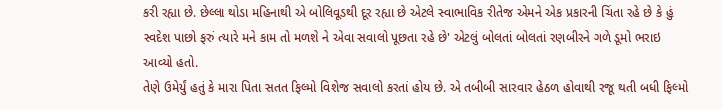કરી રહ્યા છે. છેલ્લા થોડા મહિનાથી એ બોલિવૂડથી દૂર રહ્યા છે એટલે સ્વાભાવિક રીતેજ એમને એક પ્રકારની ચિંતા રહે છે કે હું સ્વદેશ પાછો ફરું ત્યારે મને કામ તો મળશે ને એવા સવાલો પૂછતા રહે છે' એટલું બોલતાં બોલતાં રણબીરને ગળે ડૂમો ભરાઇ આવ્યો હતો.
તેણે ઉમેર્યું હતું કે મારા પિતા સતત ફિલ્મો વિશેજ સવાલો કરતાં હોય છે. એ તબીબી સારવાર હેઠળ હોવાથી રજૂ થતી બધી ફિલ્મો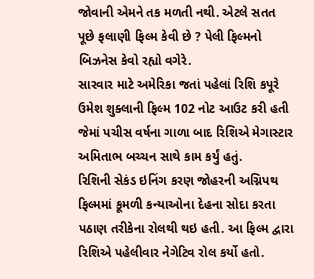જોવાની એમને તક મળતી નથી. એટલે સતત પૂછે ફલાણી ફિલ્મ કેવી છે ? પેલી ફિલ્મનો બિઝનેસ કેવો રહ્યો વગેરે.
સારવાર માટે અમેરિકા જતાં પહેલાં રિશિ કપૂરે ઉમેશ શુક્લાની ફિલ્મ 102 નોટ આઉટ કરી હતી જેમાં પચીસ વર્ષના ગાળા બાદ રિશિએ મેગાસ્ટાર અમિતાભ બચ્ચન સાથે કામ કર્યું હતું.
રિશિની સેકંડ ઇનિંગ કરણ જોહરની અગ્નિપથ ફિલ્મમાં કૂમળી કન્યાઓના દેહના સોદા કરતા પઠાણ તરીકેના રોલથી થઇ હતી. આ ફિલ્મ દ્વારા રિશિએ પહેલીવાર નેગેટિવ રોલ કર્યો હતો.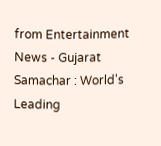from Entertainment News - Gujarat Samachar : World's Leading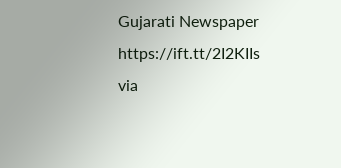Gujarati Newspaper https://ift.tt/2I2KIIs
via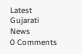Latest Gujarati News
0 Comments